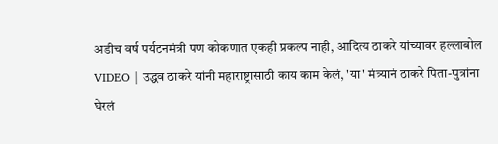अडीच वर्ष पर्यटनमंत्री पण कोकणात एकही प्रकल्प नाही, आदित्य ठाकरे यांच्यावर हल्लाबोल
VIDEO | उद्धव ठाकरे यांनी महाराष्ट्रासाठी काय काम केलं, 'या' मंत्र्यानं ठाकरे पिता-पुत्रांना घेरलं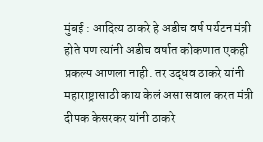मुंबई : आदित्य ठाकरे हे अडीच वर्ष पर्यटन मंत्री होते पण त्यांनी अडीच वर्षात कोकणात एकही प्रकल्प आणला नाही. तर उद्धव ठाकरे यांनी महाराष्ट्रासाठी काय केलं असा सवाल करत मंत्री दीपक केसरकर यांनी ठाकरे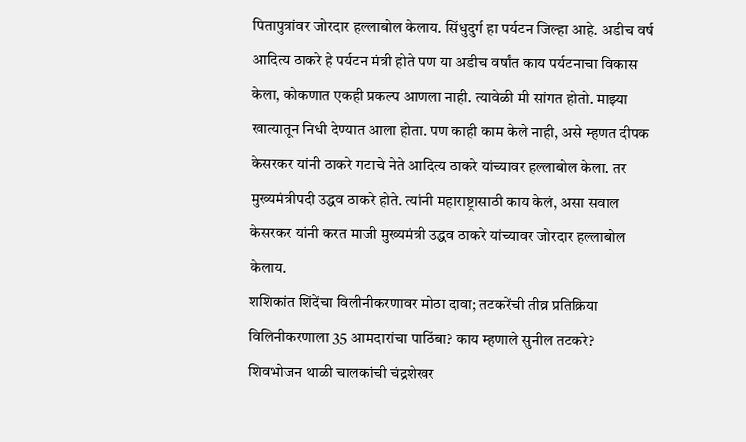पितापुत्रांवर जोरदार हल्लाबोल केलाय. सिंधुदुर्ग हा पर्यटन जिल्हा आहे. अडीच वर्ष आदित्य ठाकरे हे पर्यटन मंत्री होते पण या अडीच वर्षांत काय पर्यटनाचा विकास केला, कोकणात एकही प्रकल्प आणला नाही. त्यावेळी मी सांगत होतो. माझ्या खात्यातून निधी देण्यात आला होता. पण काही काम केले नाही, असे म्हणत दीपक केसरकर यांनी ठाकरे गटाचे नेते आदित्य ठाकरे यांच्यावर हल्लाबोल केला. तर मुख्यमंत्रीपदी उद्धव ठाकरे होते. त्यांनी महाराष्ट्रासाठी काय केलं, असा सवाल केसरकर यांनी करत माजी मुख्यमंत्री उद्धव ठाकरे यांच्यावर जोरदार हल्लाबोल केलाय.
शशिकांत शिंदेंचा विलीनीकरणावर मोठा दावा; तटकरेंची तीव्र प्रतिक्रिया
विलिनीकरणाला 35 आमदारांचा पाठिंबा? काय म्हणाले सुनील तटकरे?
शिवभोजन थाळी चालकांची चंद्रशेखर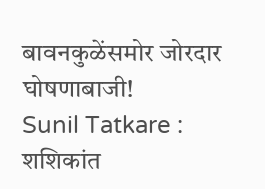बावनकुळेंसमोर जोरदार घोषणाबाजी!
Sunil Tatkare : शशिकांत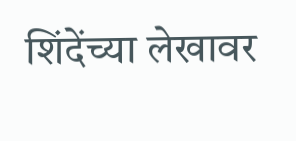शिंदेंच्या लेखावर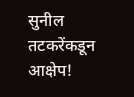सुनील तटकरेंकडून आक्षेप!